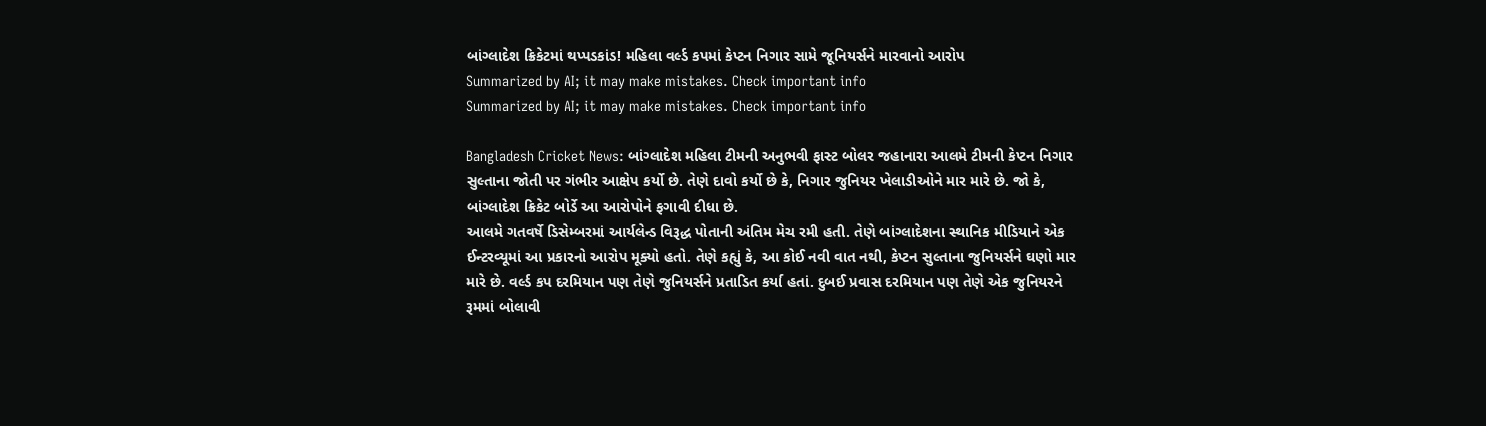બાંગ્લાદેશ ક્રિકેટમાં થપ્પડકાંડ! મહિલા વર્લ્ડ કપમાં કેપ્ટન નિગાર સામે જૂનિયર્સને મારવાનો આરોપ
Summarized by AI; it may make mistakes. Check important info
Summarized by AI; it may make mistakes. Check important info

Bangladesh Cricket News: બાંગ્લાદેશ મહિલા ટીમની અનુભવી ફાસ્ટ બોલર જહાનારા આલમે ટીમની કેપ્ટન નિગાર સુલ્તાના જોતી પર ગંભીર આક્ષેપ કર્યો છે. તેણે દાવો કર્યો છે કે, નિગાર જુનિયર ખેલાડીઓને માર મારે છે. જો કે, બાંગ્લાદેશ ક્રિકેટ બોર્ડે આ આરોપોને ફગાવી દીધા છે.
આલમે ગતવર્ષે ડિસેમ્બરમાં આર્યલેન્ડ વિરૂદ્ધ પોતાની અંતિમ મેચ રમી હતી. તેણે બાંગ્લાદેશના સ્થાનિક મીડિયાને એક ઈન્ટરવ્યૂમાં આ પ્રકારનો આરોપ મૂક્યો હતો. તેણે કહ્યું કે, આ કોઈ નવી વાત નથી, કેપ્ટન સુલ્તાના જુનિયર્સને ઘણો માર મારે છે. વર્લ્ડ કપ દરમિયાન પણ તેણે જુનિયર્સને પ્રતાડિત કર્યા હતાં. દુબઈ પ્રવાસ દરમિયાન પણ તેણે એક જુનિયરને રૂમમાં બોલાવી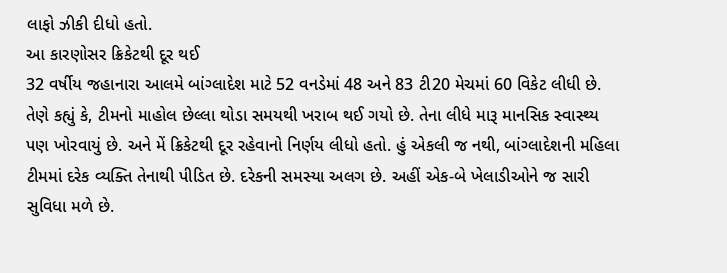લાફો ઝીકી દીધો હતો.
આ કારણોસર ક્રિકેટથી દૂર થઈ
32 વર્ષીય જહાનારા આલમે બાંગ્લાદેશ માટે 52 વનડેમાં 48 અને 83 ટી20 મેચમાં 60 વિકેટ લીધી છે. તેણે કહ્યું કે, ટીમનો માહોલ છેલ્લા થોડા સમયથી ખરાબ થઈ ગયો છે. તેના લીધે મારૂ માનસિક સ્વાસ્થ્ય પણ ખોરવાયું છે. અને મેં ક્રિકેટથી દૂર રહેવાનો નિર્ણય લીધો હતો. હું એકલી જ નથી, બાંગ્લાદેશની મહિલા ટીમમાં દરેક વ્યક્તિ તેનાથી પીડિત છે. દરેકની સમસ્યા અલગ છે. અહીં એક-બે ખેલાડીઓને જ સારી સુવિધા મળે છે.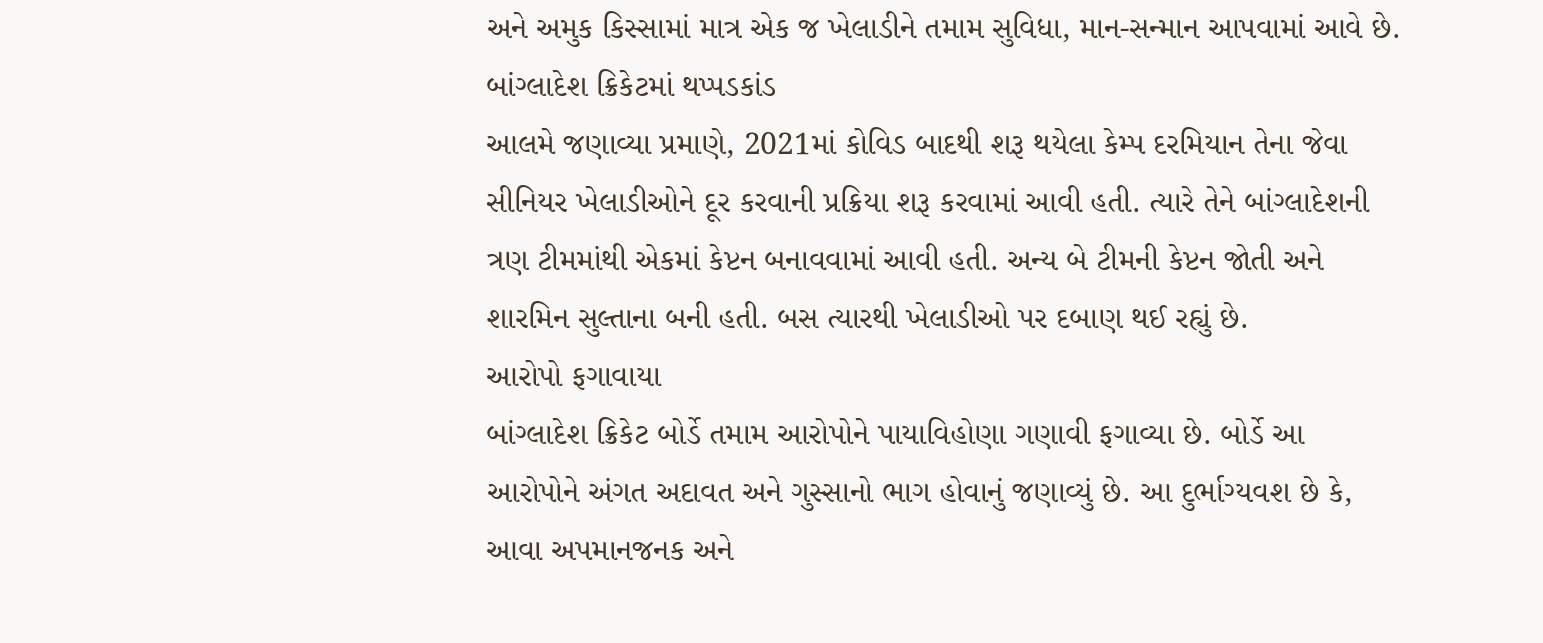અને અમુક કિસ્સામાં માત્ર એક જ ખેલાડીને તમામ સુવિધા, માન-સન્માન આપવામાં આવે છે.
બાંગ્લાદેશ ક્રિકેટમાં થપ્પડકાંડ
આલમે જણાવ્યા પ્રમાણે, 2021માં કોવિડ બાદથી શરૂ થયેલા કેમ્પ દરમિયાન તેના જેવા સીનિયર ખેલાડીઓને દૂર કરવાની પ્રક્રિયા શરૂ કરવામાં આવી હતી. ત્યારે તેને બાંગ્લાદેશની ત્રણ ટીમમાંથી એકમાં કેપ્ટન બનાવવામાં આવી હતી. અન્ય બે ટીમની કેપ્ટન જોતી અને શારમિન સુલ્તાના બની હતી. બસ ત્યારથી ખેલાડીઓ પર દબાણ થઈ રહ્યું છે.
આરોપો ફગાવાયા
બાંગ્લાદેશ ક્રિકેટ બોર્ડે તમામ આરોપોને પાયાવિહોણા ગણાવી ફગાવ્યા છે. બોર્ડે આ આરોપોને અંગત અદાવત અને ગુસ્સાનો ભાગ હોવાનું જણાવ્યું છે. આ દુર્ભાગ્યવશ છે કે, આવા અપમાનજનક અને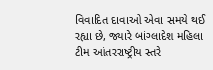વિવાદિત દાવાઓ એવા સમયે થઈ રહ્યા છે, જ્યારે બાંગ્લાદેશ મહિલા ટીમ આંતરરાષ્ટ્રીય સ્તરે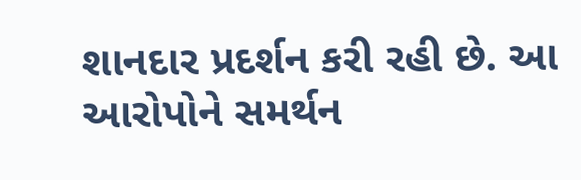શાનદાર પ્રદર્શન કરી રહી છે. આ આરોપોને સમર્થન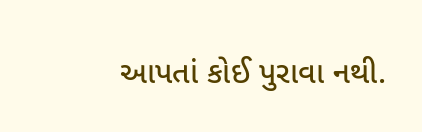આપતાં કોઈ પુરાવા નથી.